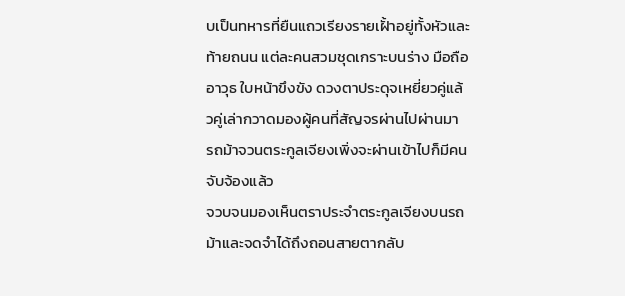บเป็นทหารที่ยืนแถวเรียงรายเฝั้าอยู่ทั้งหัวและท้ายถนน แต่ละคนสวมชุดเกราะบนร่าง มือถืออาวุธ ใบหน้าขึงขัง ดวงตาประดุจเหยี่ยวคู่แล้วคู่เล่ากวาดมองผู้คนที่สัญจรผ่านไปผ่านมา
รถม้าจวนตระกูลเจียงเพิ่งจะผ่านเข้าไปก็มีคนจับจ้องแล้ว
จวบจนมองเห็นตราประจำตระกูลเจียงบนรถม้าและจดจำได้ถึงถอนสายตากลับ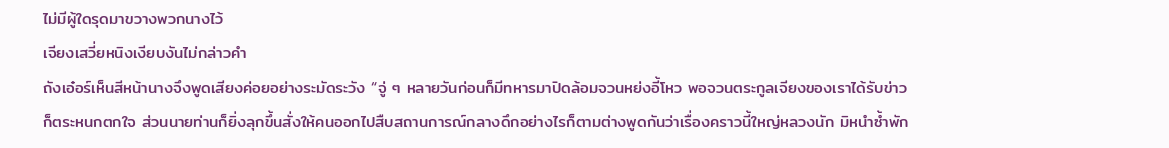ไม่มีผู้ใดรุดมาขวางพวกนางไว้
เจียงเสวี่ยหนิงเงียบงันไม่กล่าวคำ
ถังเอ๋อร์เห็นสีหน้านางจึงพูดเสียงค่อยอย่างระมัดระวัง “จู่ ๆ หลายวันก่อนก็มีทหารมาปิดล้อมจวนหย่งอี้โหว พอจวนตระกูลเจียงของเราได้รับข่าวก็ตระหนกตกใจ ส่วนนายท่านก็ยิ่งลุกขึ้นสั่งให้คนออกไปสืบสถานการณ์กลางดึกอย่างไรก็ตามต่างพูดกันว่าเรื่องคราวนี้ใหญ่หลวงนัก มิหนำซ้ำพัก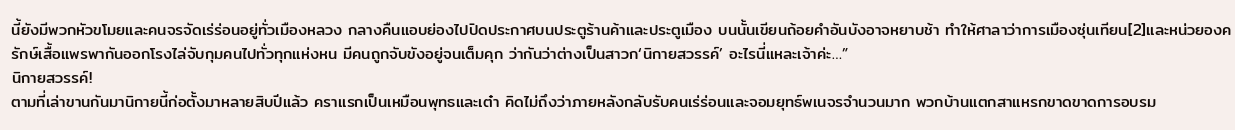นี้ยังมีพวกหัวขโมยและคนจรจัดเร่ร่อนอยู่ทั่วเมืองหลวง กลางคืนแอบย่องไปปิดประกาศบนประตูร้านค้าและประตูเมือง บนนั้นเขียนถ้อยคำอันบังอาจหยาบช้า ทำให้ศาลาว่าการเมืองซุ่นเทียน[2]และหน่วยองครักษ์เสื้อแพรพากันออกโรงไล่จับกุมคนไปทั่วทุกแห่งหน มีคนถูกจับขังอยู่จนเต็มคุก ว่ากันว่าต่างเป็นสาวก‘นิกายสวรรค์’ อะไรนี่แหละเจ้าค่ะ…”
นิกายสวรรค์!
ตามที่เล่าขานกันมานิกายนี้ก่อตั้งมาหลายสิบปีแล้ว คราแรกเป็นเหมือนพุทธและเต๋า คิดไม่ถึงว่าภายหลังกลับรับคนเร่ร่อนและจอมยุทธ์พเนจรจำนวนมาก พวกบ้านแตกสาแหรกขาดขาดการอบรม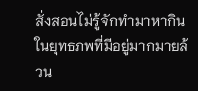สั่งสอนไม่รู้จักทำมาหากินในยุทธภพที่มีอยู่มากมายล้วน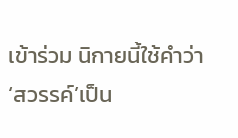เข้าร่วม นิกายนี้ใช้คำว่า ‘สวรรค์’เป็น